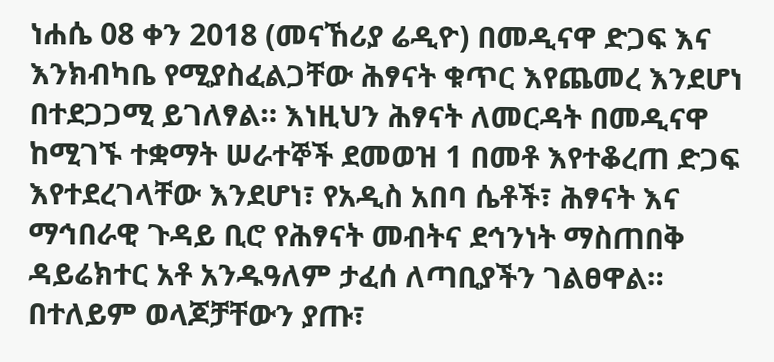ነሐሴ 08 ቀን 2018 (መናኸሪያ ሬዲዮ) በመዲናዋ ድጋፍ እና እንክብካቤ የሚያስፈልጋቸው ሕፃናት ቁጥር እየጨመረ እንደሆነ በተደጋጋሚ ይገለፃል። እነዚህን ሕፃናት ለመርዳት በመዲናዋ ከሚገኙ ተቋማት ሠራተኞች ደመወዝ 1 በመቶ እየተቆረጠ ድጋፍ እየተደረገላቸው እንደሆነ፣ የአዲስ አበባ ሴቶች፣ ሕፃናት እና ማኅበራዊ ጉዳይ ቢሮ የሕፃናት መብትና ደኅንነት ማስጠበቅ ዳይሬክተር አቶ አንዱዓለም ታፈሰ ለጣቢያችን ገልፀዋል።
በተለይም ወላጆቻቸውን ያጡ፣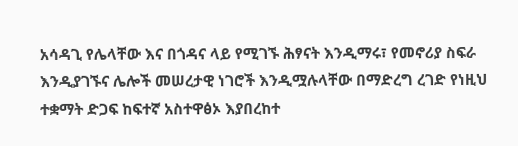አሳዳጊ የሌላቸው እና በጎዳና ላይ የሚገኙ ሕፃናት እንዲማሩ፣ የመኖሪያ ስፍራ እንዲያገኙና ሌሎች መሠረታዊ ነገሮች እንዲሟሉላቸው በማድረግ ረገድ የነዚህ ተቋማት ድጋፍ ከፍተኛ አስተዋፅኦ እያበረከተ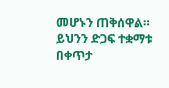መሆኑን ጠቅሰዋል።
ይህንን ድጋፍ ተቋማቱ በቀጥታ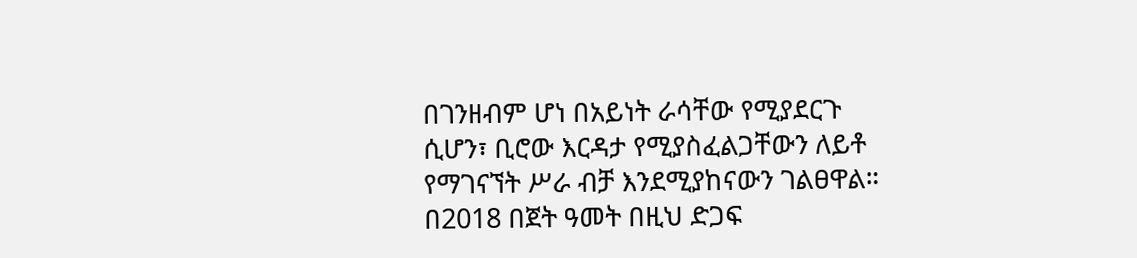በገንዘብም ሆነ በአይነት ራሳቸው የሚያደርጉ ሲሆን፣ ቢሮው እርዳታ የሚያስፈልጋቸውን ለይቶ የማገናኘት ሥራ ብቻ እንደሚያከናውን ገልፀዋል።
በ2018 በጀት ዓመት በዚህ ድጋፍ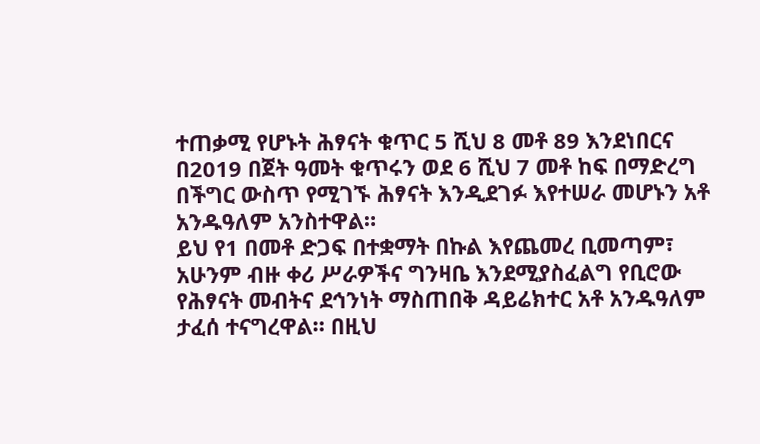ተጠቃሚ የሆኑት ሕፃናት ቁጥር 5 ሺህ 8 መቶ 89 እንደነበርና በ2019 በጀት ዓመት ቁጥሩን ወደ 6 ሺህ 7 መቶ ከፍ በማድረግ በችግር ውስጥ የሚገኙ ሕፃናት እንዲደገፉ እየተሠራ መሆኑን አቶ አንዱዓለም አንስተዋል።
ይህ የ1 በመቶ ድጋፍ በተቋማት በኩል እየጨመረ ቢመጣም፣ አሁንም ብዙ ቀሪ ሥራዎችና ግንዛቤ እንደሚያስፈልግ የቢሮው የሕፃናት መብትና ደኅንነት ማስጠበቅ ዳይሬክተር አቶ አንዱዓለም ታፈሰ ተናግረዋል። በዚህ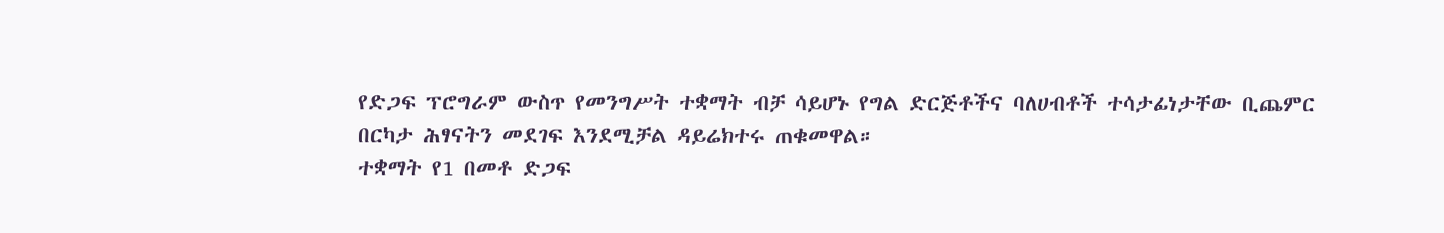የድጋፍ ፕሮግራም ውስጥ የመንግሥት ተቋማት ብቻ ሳይሆኑ የግል ድርጅቶችና ባለሀብቶች ተሳታፊነታቸው ቢጨምር በርካታ ሕፃናትን መደገፍ እንደሚቻል ዳይሬክተሩ ጠቁመዋል።
ተቋማት የ1 በመቶ ድጋፍ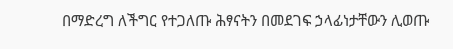በማድረግ ለችግር የተጋለጡ ሕፃናትን በመደገፍ ኃላፊነታቸውን ሊወጡ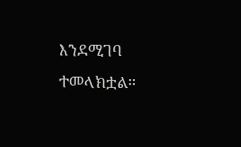እንደሚገባ ተመላክቷል።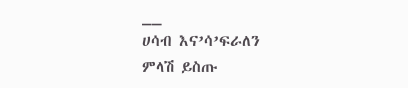__
ሀሳብ እና’ሳ’ፍራለን
ምላሽ ይስጡ